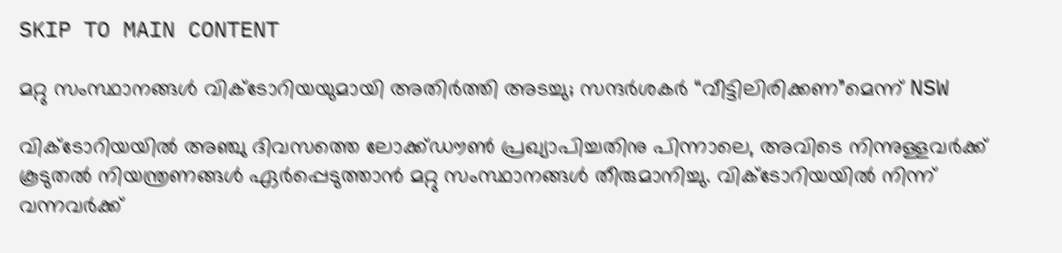SKIP TO MAIN CONTENT

മറ്റു സംസ്ഥാനങ്ങള്‍ വിക്ടോറിയയുമായി അതിര്‍ത്തി അടച്ചു; സന്ദര്‍ശകര്‍ “വീട്ടിലിരിക്കണ”മെന്ന് NSW

വിക്ടോറിയയില്‍ അഞ്ചു ദിവസത്തെ ലോക്ക്ഡൗണ്‍ പ്രഖ്യാപിച്ചതിനു പിന്നാലെ, അവിടെ നിന്നുള്ളവര്‍ക്ക് കൂടുതല്‍ നിയന്ത്രണങ്ങള്‍ ഏര്‍പ്പെടുത്താന്‍ മറ്റു സംസ്ഥാനങ്ങള്‍ തീരുമാനിച്ചു. വിക്ടോറിയയില്‍ നിന്ന് വന്നവര്‍ക്ക്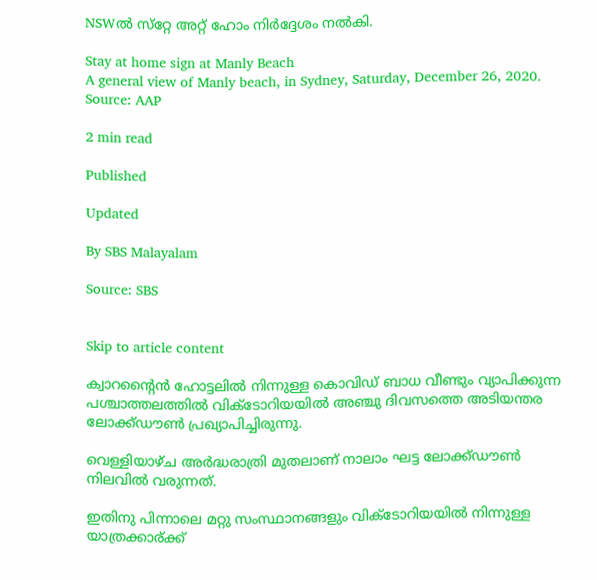NSWല്‍ സ്‌റ്റേ അറ്റ് ഹോം നിര്‍ദ്ദേശം നല്‍കി.

Stay at home sign at Manly Beach
A general view of Manly beach, in Sydney, Saturday, December 26, 2020. Source: AAP

2 min read

Published

Updated

By SBS Malayalam

Source: SBS


Skip to article content

ക്വാറന്റൈന്‍ ഹോട്ടലില്‍ നിന്നുള്ള കൊവിഡ് ബാധ വീണ്ടും വ്യാപിക്കുന്ന പശ്ചാത്തലത്തില്‍ വിക്ടോറിയയില്‍ അഞ്ചു ദിവസത്തെ അടിയന്തര ലോക്ക്ഡൗണ്‍ പ്രഖ്യാപിച്ചിരുന്നു.

വെള്ളിയാഴ്ച അര്‍ദ്ധരാത്രി മുതലാണ് നാലാം ഘട്ട ലോക്ക്ഡൗണ്‍ നിലവില്‍ വരുന്നത്.

ഇതിനു പിന്നാലെ മറ്റു സംസ്ഥാനങ്ങളും വിക്ടോറിയയില്‍ നിന്നുള്ള യാത്രക്കാര്ക്ക്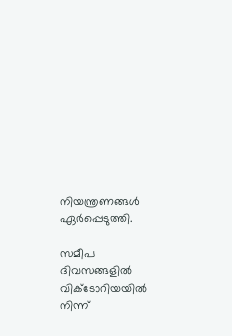നിയന്ത്രണങ്ങള്‍ ഏര്‍പ്പെടുത്തി.

സമീപ ദിവസങ്ങളില്‍ വിക്ടോറിയയില്‍ നിന്ന്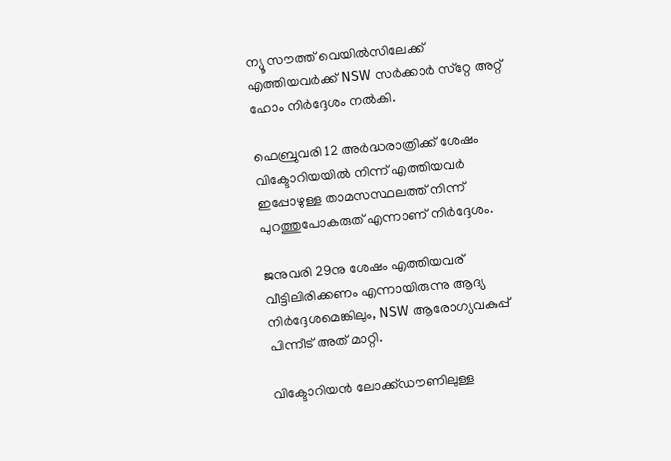ന്യൂ സൗത്ത് വെയില്‍സിലേക്ക് എത്തിയവര്‍ക്ക് NSW സര്‍ക്കാര്‍ സ്‌റ്റേ അറ്റ് ഹോം നിര്‍ദ്ദേശം നല്‍കി.

ഫെബ്രുവരി 12 അർദ്ധരാത്രിക്ക് ശേഷം വിക്ടോറിയയില്‍ നിന്ന് എത്തിയവര്‍ ഇപ്പോഴുള്ള താമസസ്ഥലത്ത് നിന്ന് പുറത്തുപോകരുത് എന്നാണ് നിര്‍ദ്ദേശം.

ജനുവരി 29നു ശേഷം എത്തിയവര് വീട്ടിലിരിക്കണം എന്നായിരുന്നു ആദ്യ നിർദ്ദേശമെങ്കിലും, NSW ആരോഗ്യവകുപ്പ് പിന്നീട് അത് മാറ്റി.

വിക്ടോറിയന്‍ ലോക്ക്ഡൗണിലുള്ള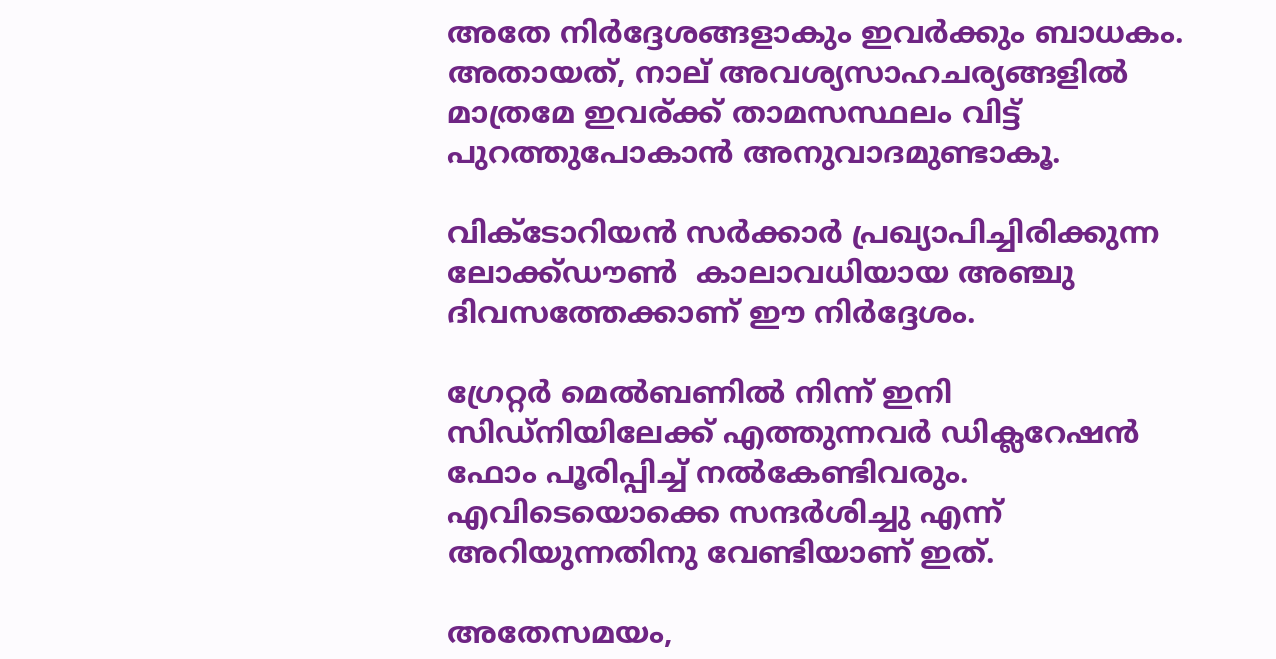അതേ നിര്‍ദ്ദേശങ്ങളാകും ഇവര്‍ക്കും ബാധകം. അതായത്, നാല് അവശ്യസാഹചര്യങ്ങളില്‍ മാത്രമേ ഇവര്ക്ക് താമസസ്ഥലം വിട്ട് പുറത്തുപോകാന്‍ അനുവാദമുണ്ടാകൂ.

വിക്ടോറിയന്‍ സര്‍ക്കാര്‍ പ്രഖ്യാപിച്ചിരിക്കുന്ന ലോക്ക്ഡൗണ്‍  കാലാവധിയായ അഞ്ചു ദിവസത്തേക്കാണ് ഈ നിര്‍ദ്ദേശം.

ഗ്രേറ്റര്‍ മെല്‍ബണില്‍ നിന്ന് ഇനി സിഡ്‌നിയിലേക്ക് എത്തുന്നവര്‍ ഡിക്ലറേഷന്‍ ഫോം പൂരിപ്പിച്ച് നല്‍കേണ്ടിവരും. എവിടെയൊക്കെ സന്ദര്‍ശിച്ചു എന്ന് അറിയുന്നതിനു വേണ്ടിയാണ് ഇത്.

അതേസമയം,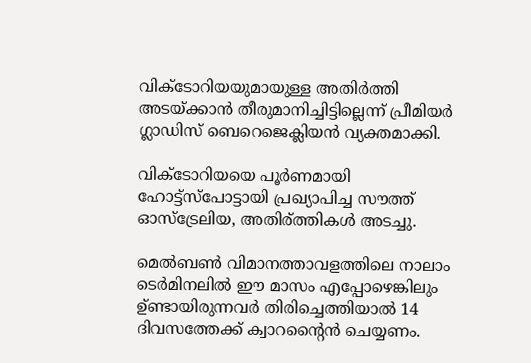വിക്ടോറിയയുമായുള്ള അതിര്‍ത്തി അടയ്ക്കാന്‍ തീരുമാനിച്ചിട്ടില്ലെന്ന് പ്രീമിയര്‍ ഗ്ലാഡിസ് ബെറെജെക്ലിയന്‍ വ്യക്തമാക്കി.

വിക്ടോറിയയെ പൂര്‍ണമായി ഹോട്ട്‌സ്‌പോട്ടായി പ്രഖ്യാപിച്ച സൗത്ത് ഓസ്‌ട്രേലിയ, അതിര്ത്തികള്‍ അടച്ചു.

മെല്‍ബണ്‍ വിമാനത്താവളത്തിലെ നാലാം ടെര്‍മിനലില്‍ ഈ മാസം എപ്പോഴെങ്കിലും ഉ്ണ്ടായിരുന്നവര്‍ തിരിച്ചെത്തിയാല്‍ 14 ദിവസത്തേക്ക് ക്വാറന്റൈന്‍ ചെയ്യണം.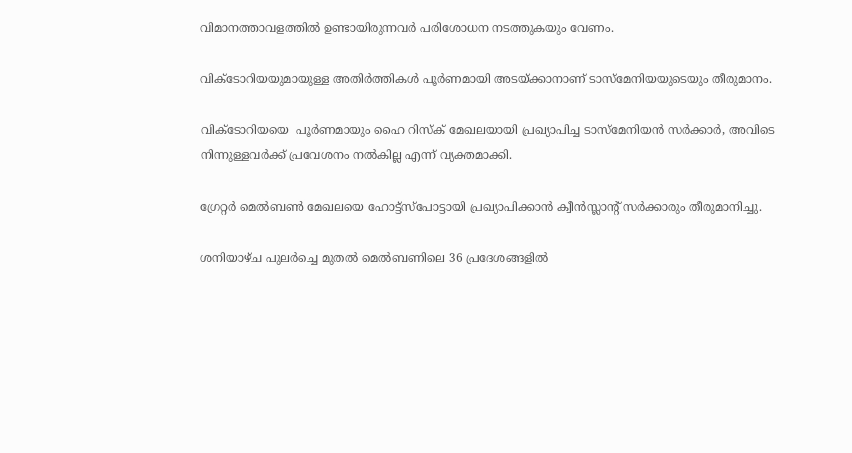വിമാനത്താവളത്തില്‍ ഉണ്ടായിരുന്നവര്‍ പരിശോധന നടത്തുകയും വേണം.

വിക്‌ടോറിയയുമായുള്ള അതിര്‍ത്തികള്‍ പൂര്‍ണമായി അടയ്ക്കാനാണ് ടാസ്‌മേനിയയുടെയും തീരുമാനം.

വിക്ടോറിയയെ  പൂര്‍ണമായും ഹൈ റിസ്‌ക് മേഖലയായി പ്രഖ്യാപിച്ച ടാസ്‌മേനിയന്‍ സര്‍ക്കാര്‍, അവിടെ നിന്നുള്ളവര്‍ക്ക് പ്രവേശനം നല്‍കില്ല എന്ന് വ്യക്തമാക്കി.

ഗ്രേറ്റര്‍ മെല്‍ബണ്‍ മേഖലയെ ഹോട്ട്‌സ്‌പോട്ടായി പ്രഖ്യാപിക്കാന്‍ ക്വീന്‍സ്ലാന്റ് സര്‍ക്കാരും തീരുമാനിച്ചു.

ശനിയാഴ്ച പുലര്‍ച്ചെ മുതല്‍ മെല്‍ബണിലെ 36 പ്രദേശങ്ങളില്‍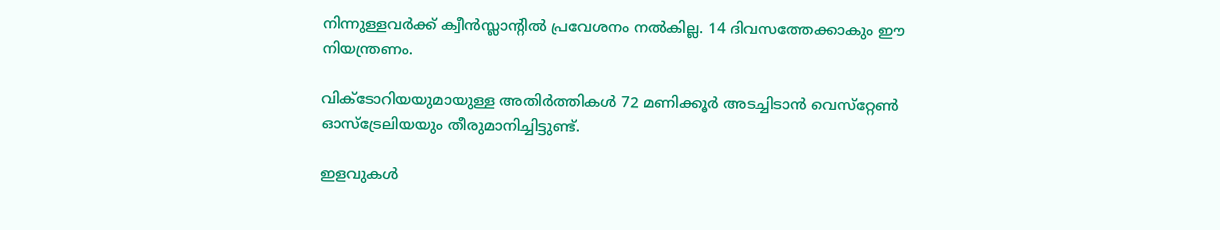നിന്നുള്ളവര്‍ക്ക് ക്വീന്‍സ്ലാന്റില്‍ പ്രവേശനം നല്‍കില്ല. 14 ദിവസത്തേക്കാകും ഈ നിയന്ത്രണം.

വിക്ടോറിയയുമായുള്ള അതിര്‍ത്തികള്‍ 72 മണിക്കൂര്‍ അടച്ചിടാന്‍ വെസ്‌റ്റേണ്‍ ഓസ്‌ട്രേലിയയും തീരുമാനിച്ചിട്ടുണ്ട്.

ഇളവുകള്‍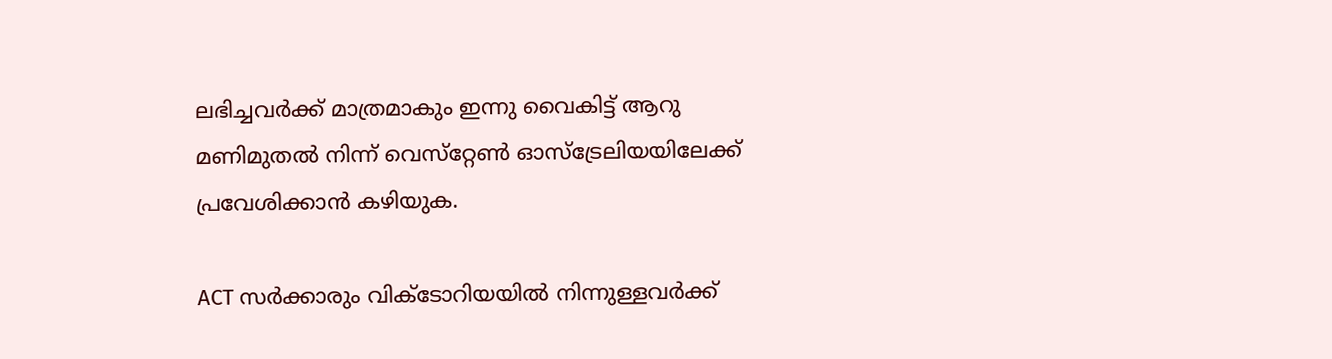ലഭിച്ചവര്‍ക്ക് മാത്രമാകും ഇന്നു വൈകിട്ട് ആറു മണിമുതല്‍ നിന്ന് വെസ്‌റ്റേണ്‍ ഓസ്‌ട്രേലിയയിലേക്ക് പ്രവേശിക്കാന്‍ കഴിയുക.

ACT സര്‍ക്കാരും വിക്ടോറിയയില്‍ നിന്നുള്ളവര്‍ക്ക്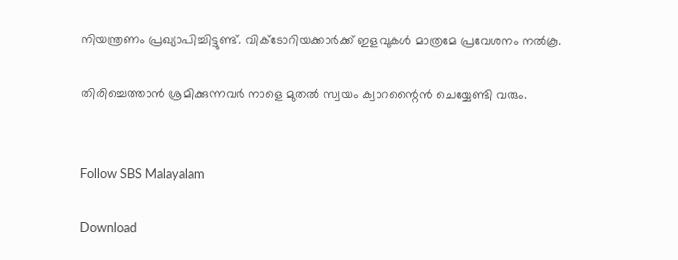നിയന്ത്രണം പ്രഖ്യാപിച്ചിട്ടുണ്ട്. വിക്ടോറിയക്കാര്‍ക്ക് ഇളവുകള്‍ മാത്രമേ പ്രവേശനം നല്‍കൂ.

തിരിച്ചെത്താന്‍ ശ്രമിക്കുന്നവര്‍ നാളെ മുതല്‍ സ്വയം ക്വാറന്റൈന്‍ ചെയ്യേണ്ടി വരും.


Follow SBS Malayalam

Download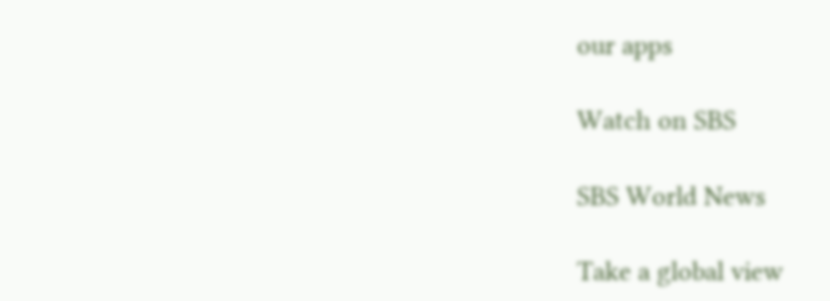our apps

Watch on SBS

SBS World News

Take a global view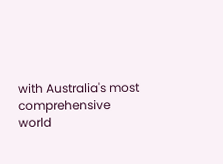with Australia's most comprehensive world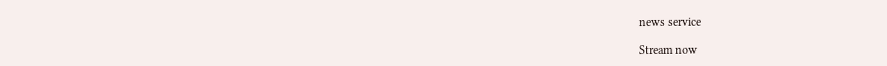news service

Stream now